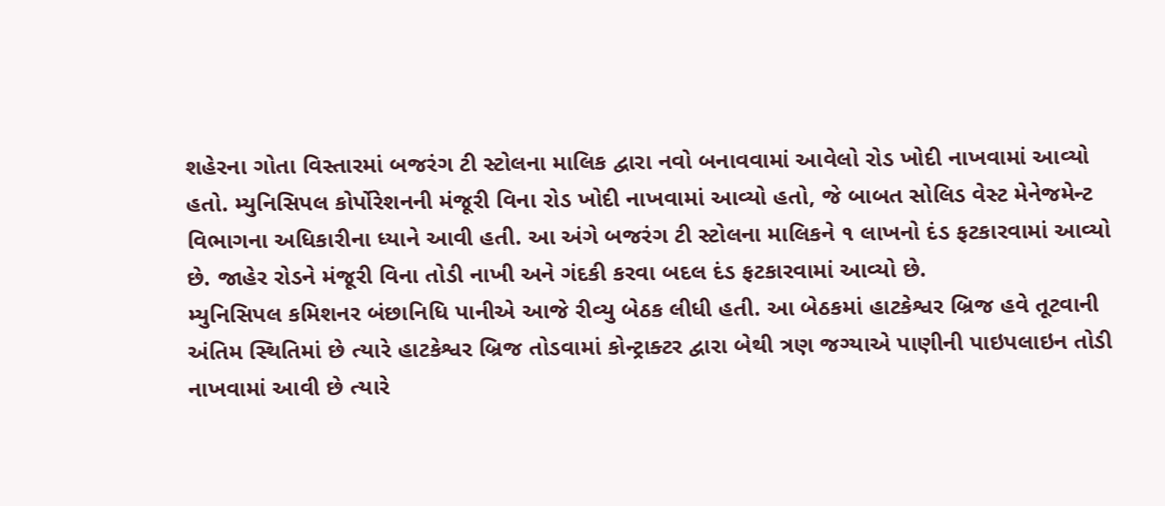શહેરના ગોતા વિસ્તારમાં બજરંગ ટી સ્ટોલના માલિક દ્વારા નવો બનાવવામાં આવેલો રોડ ખોદી નાખવામાં આવ્યો હતો. મ્યુનિસિપલ કોર્પોરેશનની મંજૂરી વિના રોડ ખોદી નાખવામાં આવ્યો હતો, જે બાબત સોલિડ વેસ્ટ મેનેજમેન્ટ વિભાગના અધિકારીના ધ્યાને આવી હતી. આ અંગે બજરંગ ટી સ્ટોલના માલિકને ૧ લાખનો દંડ ફટકારવામાં આવ્યો છે. જાહેર રોડને મંજૂરી વિના તોડી નાખી અને ગંદકી કરવા બદલ દંડ ફટકારવામાં આવ્યો છે.
મ્યુનિસિપલ કમિશનર બંછાનિધિ પાનીએ આજે રીવ્યુ બેઠક લીધી હતી. આ બેઠકમાં હાટકેશ્વર બ્રિજ હવે તૂટવાની અંતિમ સ્થિતિમાં છે ત્યારે હાટકેશ્વર બ્રિજ તોડવામાં કોન્ટ્રાક્ટર દ્વારા બેથી ત્રણ જગ્યાએ પાણીની પાઇપલાઇન તોડી નાખવામાં આવી છે ત્યારે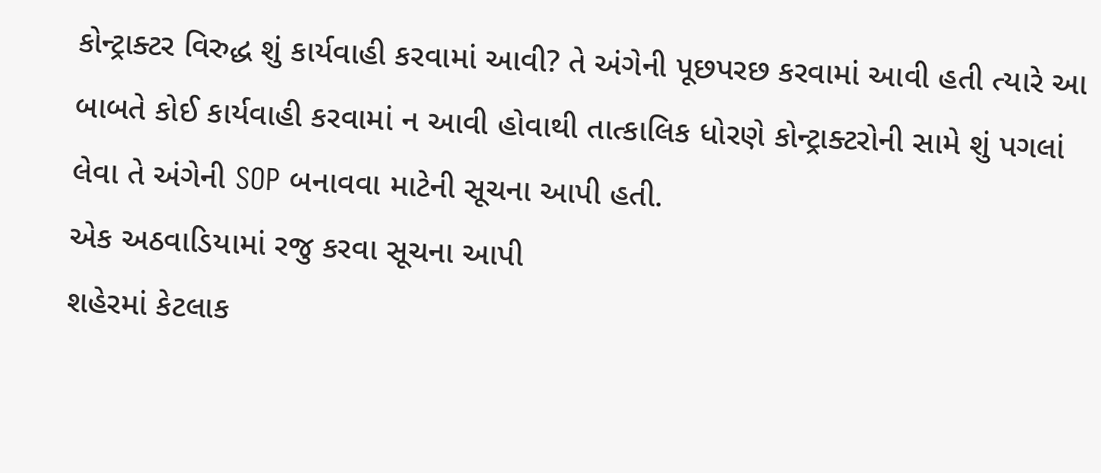કોન્ટ્રાક્ટર વિરુદ્ધ શું કાર્યવાહી કરવામાં આવી? તે અંગેની પૂછપરછ કરવામાં આવી હતી ત્યારે આ બાબતે કોઈ કાર્યવાહી કરવામાં ન આવી હોવાથી તાત્કાલિક ધોરણે કોન્ટ્રાક્ટરોની સામે શું પગલાં લેવા તે અંગેની SOP બનાવવા માટેની સૂચના આપી હતી.
એક અઠવાડિયામાં રજુ કરવા સૂચના આપી
શહેરમાં કેટલાક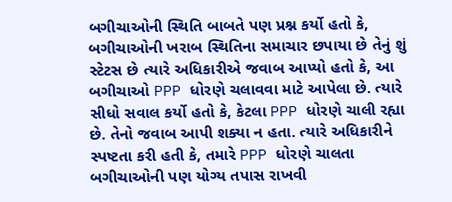બગીચાઓની સ્થિતિ બાબતે પણ પ્રશ્ન કર્યો હતો કે, બગીચાઓની ખરાબ સ્થિતિના સમાચાર છપાયા છે તેનું શું સ્ટેટસ છે ત્યારે અધિકારીએ જવાબ આપ્યો હતો કે, આ બગીચાઓ PPP ધોરણે ચલાવવા માટે આપેલા છે. ત્યારે સીધો સવાલ કર્યો હતો કે, કેટલા PPP ધોરણે ચાલી રહ્યા છે. તેનો જવાબ આપી શક્યા ન હતા. ત્યારે અધિકારીને સ્પષ્ટતા કરી હતી કે, તમારે PPP ધોરણે ચાલતા બગીચાઓની પણ યોગ્ય તપાસ રાખવી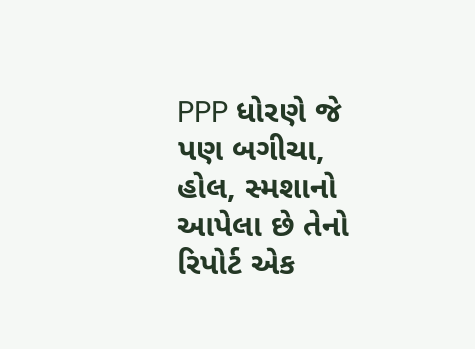PPP ધોરણે જે પણ બગીચા, હોલ, સ્મશાનો આપેલા છે તેનો રિપોર્ટ એક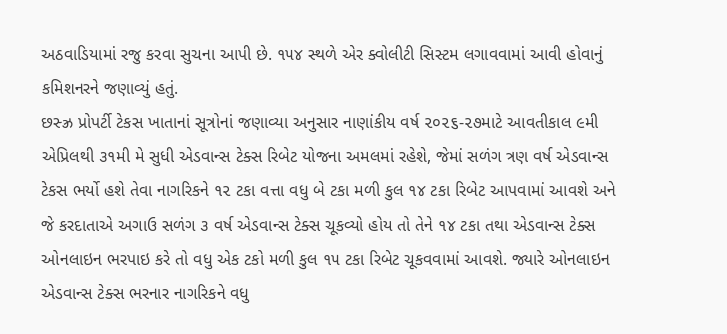અઠવાડિયામાં રજુ કરવા સુચના આપી છે. ૧૫૪ સ્થળે એર ક્વોલીટી સિસ્ટમ લગાવવામાં આવી હોવાનું કમિશનરને જણાવ્યું હતું.
છસ્ઝ્ર પ્રોપર્ટી ટેકસ ખાતાનાં સૂત્રોનાં જણાવ્યા અનુસાર નાણાંકીય વર્ષ ૨૦૨૬-૨૭માટે આવતીકાલ ૯મી એપ્રિલથી ૩૧મી મે સુધી એડવાન્સ ટેક્સ રિબેટ યોજના અમલમાં રહેશે, જેમાં સળંગ ત્રણ વર્ષ એડવાન્સ ટેકસ ભર્યો હશે તેવા નાગરિકને ૧૨ ટકા વત્તા વધુ બે ટકા મળી કુલ ૧૪ ટકા રિબેટ આપવામાં આવશે અને જે કરદાતાએ અગાઉ સળંગ ૩ વર્ષ એડવાન્સ ટેક્સ ચૂકવ્યો હોય તો તેને ૧૪ ટકા તથા એડવાન્સ ટેક્સ ઓનલાઇન ભરપાઇ કરે તો વધુ એક ટકો મળી કુલ ૧૫ ટકા રિબેટ ચૂકવવામાં આવશે. જ્યારે ઓનલાઇન એડવાન્સ ટેક્સ ભરનાર નાગરિકને વધુ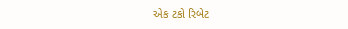એક ટકો રિબેટ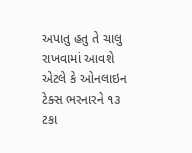અપાતુ હતુ તે ચાલુ રાખવામાં આવશે એટલે કે ઓનલાઇન ટેક્સ ભરનારને ૧૩ ટકા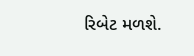રિબેટ મળશે.